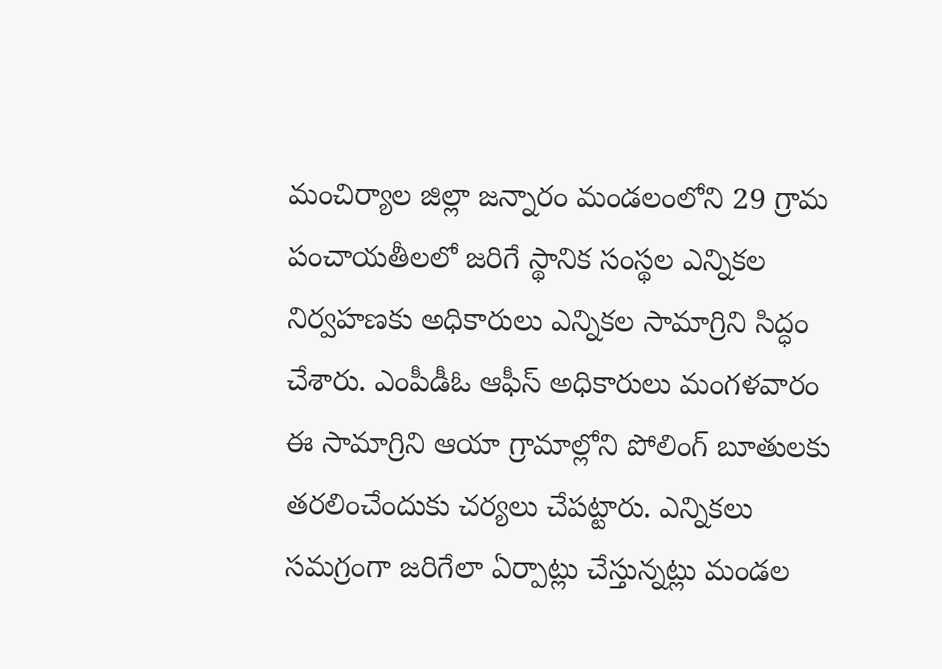మంచిర్యాల జిల్లా జన్నారం మండలంలోని 29 గ్రామ పంచాయతీలలో జరిగే స్థానిక సంస్థల ఎన్నికల నిర్వహణకు అధికారులు ఎన్నికల సామాగ్రిని సిద్ధం చేశారు. ఎంపీడీఓ ఆఫీస్ అధికారులు మంగళవారం ఈ సామాగ్రిని ఆయా గ్రామాల్లోని పోలింగ్ బూతులకు తరలించేందుకు చర్యలు చేపట్టారు. ఎన్నికలు సమగ్రంగా జరిగేలా ఏర్పాట్లు చేస్తున్నట్లు మండల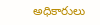అధికారులు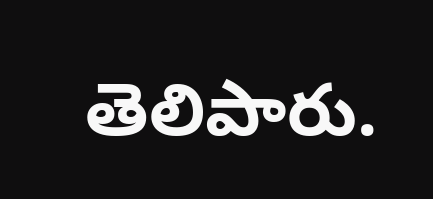తెలిపారు.